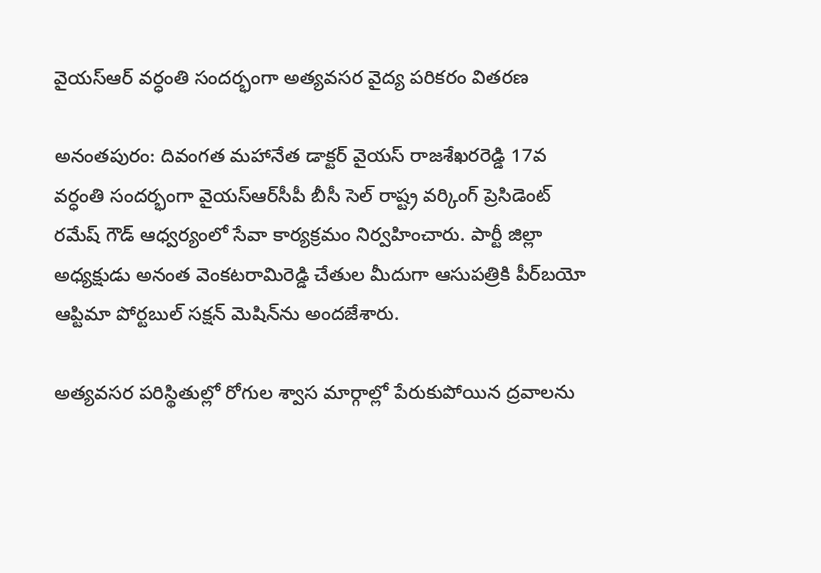వైయ‌స్‌ఆర్‌ వర్ధంతి సందర్భంగా అత్యవసర వైద్య పరికరం వితరణ

అనంతపురం: దివంగత మహానేత డాక్టర్ వైయ‌స్‌ రాజశేఖరరెడ్డి 17వ వర్ధంతి సందర్భంగా వైయ‌స్ఆర్‌సీపీ బీసీ సెల్ రాష్ట్ర వర్కింగ్‌ ప్రెసిడెంట్‌ రమేష్‌ గౌడ్‌ ఆధ్వర్యంలో సేవా కార్యక్రమం నిర్వహించారు. పార్టీ జిల్లా అధ్యక్షుడు అనంత వెంకటరామిరెడ్డి చేతుల మీదుగా ఆసుపత్రికి పీర్‌బయో ఆప్టిమా పోర్టబుల్‌ సక్షన్‌ మెషిన్‌ను అందజేశారు.

అత్యవసర పరిస్థితుల్లో రోగుల శ్వాస మార్గాల్లో పేరుకుపోయిన ద్రవాలను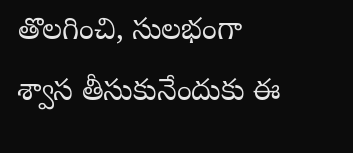తొలగించి, సులభంగా శ్వాస తీసుకునేందుకు ఈ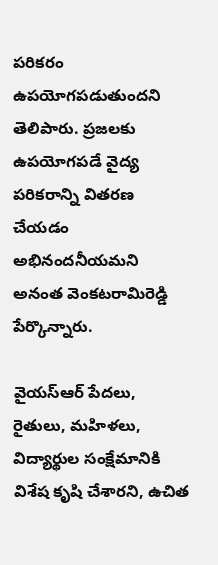పరికరం ఉపయోగపడుతుందని తెలిపారు. ప్రజలకు ఉపయోగపడే వైద్య పరికరాన్ని వితరణ చేయడం అభినందనీయమని అనంత వెంకటరామిరెడ్డి పేర్కొన్నారు.

వైయ‌స్‌ఆర్‌ పేదలు, రైతులు, మహిళలు, విద్యార్థుల సంక్షేమానికి విశేష కృషి చేశారని, ఉచిత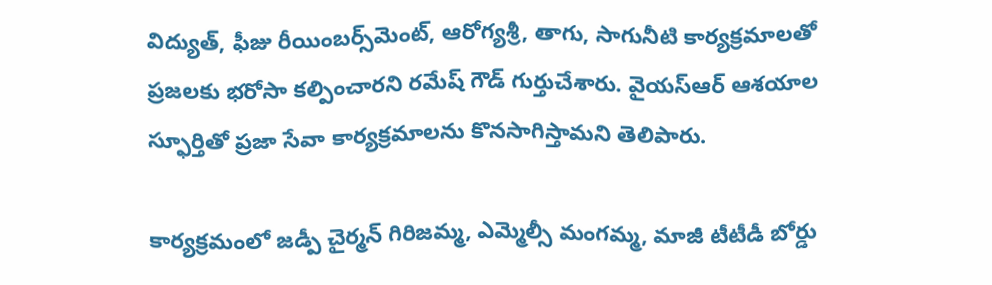విద్యుత్‌, ఫీజు రీయింబర్స్‌మెంట్‌, ఆరోగ్యశ్రీ, తాగు, సాగునీటి కార్యక్రమాలతో ప్రజలకు భరోసా కల్పించారని రమేష్‌ గౌడ్‌ గుర్తుచేశారు. వైయ‌స్‌ఆర్‌ ఆశయాల స్ఫూర్తితో ప్రజా సేవా కార్యక్రమాలను కొనసాగిస్తామని తెలిపారు.

కార్యక్రమంలో జడ్పీ చైర్మన్‌ గిరిజమ్మ, ఎమ్మెల్సీ మంగమ్మ, మాజీ టీటీడీ బోర్డు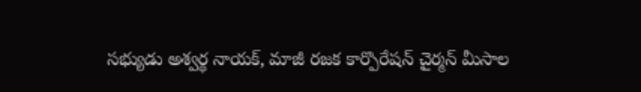సభ్యుడు అశ్వర్థ నాయక్‌, మాజీ రజక కార్పొరేషన్‌ చైర్మన్‌ మీసాల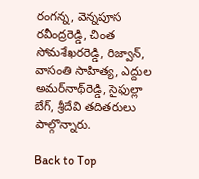రంగన్న, వెన్నపూస రవీంద్రరెడ్డి, చింత సోమశేఖరరెడ్డి, రిజ్వాన్‌, వాసంతి సాహిత్య, ఎద్దుల అమర్‌నాథ్‌రెడ్డి, సైఫుల్లా బేగ్‌, శ్రీదేవి తదితరులు పాల్గొన్నారు.

Back to Top